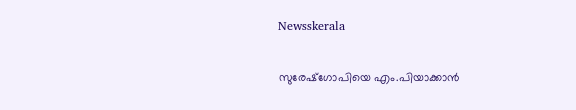Newsskerala

സുരേഷ്‌ഗോപിയെ എം.പിയാക്കാന്‍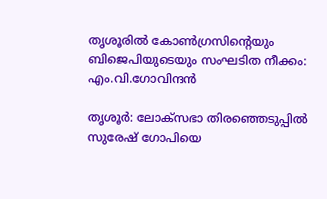തൃശൂരില്‍ കോണ്‍ഗ്രസിന്റെയും ബിജെപിയുടെയും സംഘടിത നീക്കം: എം.വി.ഗോവിന്ദന്‍

തൃശൂര്‍: ലോക്‌സഭാ തിരഞ്ഞെടുപ്പില്‍ സുരേഷ് ഗോപിയെ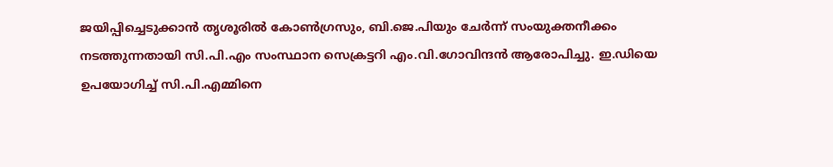ജയിപ്പിച്ചെടുക്കാന്‍ തൃശൂരില്‍ കോണ്‍ഗ്രസും, ബി.ജെ.പിയും ചേര്‍ന്ന് സംയുക്തനീക്കം നടത്തുന്നതായി സി.പി.എം സംസ്ഥാന സെക്രട്ടറി എം.വി.ഗോവിന്ദന്‍ ആരോപിച്ചു. ഇ.ഡിയെ ഉപയോഗിച്ച് സി.പി.എമ്മിനെ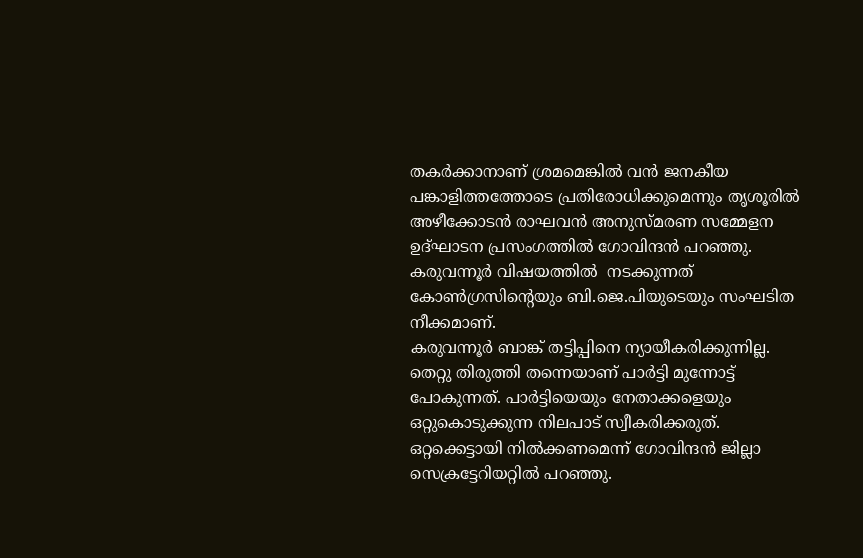തകര്‍ക്കാനാണ് ശ്രമമെങ്കില്‍ വന്‍ ജനകീയ പങ്കാളിത്തത്തോടെ പ്രതിരോധിക്കുമെന്നും തൃശൂരില്‍ അഴീക്കോടന്‍ രാഘവന്‍ അനുസ്മരണ സമ്മേളന ഉദ്ഘാടന പ്രസംഗത്തില്‍ ഗോവിന്ദന്‍ പറഞ്ഞു.
കരുവന്നൂര്‍ വിഷയത്തില്‍  നടക്കുന്നത് കോണ്‍ഗ്രസിന്റെയും ബി.ജെ.പിയുടെയും സംഘടിത നീക്കമാണ്.
കരുവന്നൂര്‍ ബാങ്ക് തട്ടിപ്പിനെ ന്യായീകരിക്കുന്നില്ല. തെറ്റു തിരുത്തി തന്നെയാണ് പാര്‍ട്ടി മുന്നോട്ട് പോകുന്നത്. പാര്‍ട്ടിയെയും നേതാക്കളെയും ഒറ്റുകൊടുക്കുന്ന നിലപാട് സ്വീകരിക്കരുത്. ഒറ്റക്കെട്ടായി നില്‍ക്കണമെന്ന് ഗോവിന്ദന്‍ ജില്ലാ സെക്രട്ടേറിയറ്റില്‍ പറഞ്ഞു.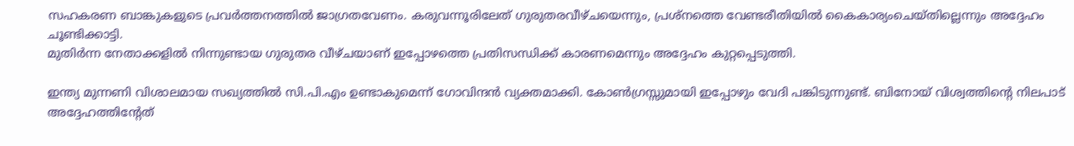സഹകരണ ബാങ്കുകളുടെ പ്രവര്‍ത്തനത്തില്‍ ജാഗ്രതവേണം. കരുവന്നൂരിലേത് ഗുരുതരവീഴ്ചയെന്നും, പ്രശ്‌നത്തെ വേണ്ടരീതിയില്‍ കൈകാര്യംചെയ്തില്ലെന്നും അദ്ദേഹം ചൂണ്ടിക്കാട്ടി.
മുതിര്‍ന്ന നേതാക്കളില്‍ നിന്നുണ്ടായ ഗുരുതര വീഴ്ചയാണ് ഇപ്പോഴത്തെ പ്രതിസന്ധിക്ക് കാരണമെന്നും അദ്ദേഹം കുറ്റപ്പെടുത്തി.

ഇന്ത്യ മുന്നണി വിശാലമായ സഖ്യത്തില്‍ സി.പി.എം ഉണ്ടാകുമെന്ന് ഗോവിന്ദന്‍ വ്യക്തമാക്കി. കോണ്‍ഗ്രസ്സുമായി ഇപ്പോഴും വേദി പങ്കിടുന്നുണ്ട്. ബിനോയ് വിശ്വത്തിന്റെ നിലപാട് അദ്ദേഹത്തിന്റേത്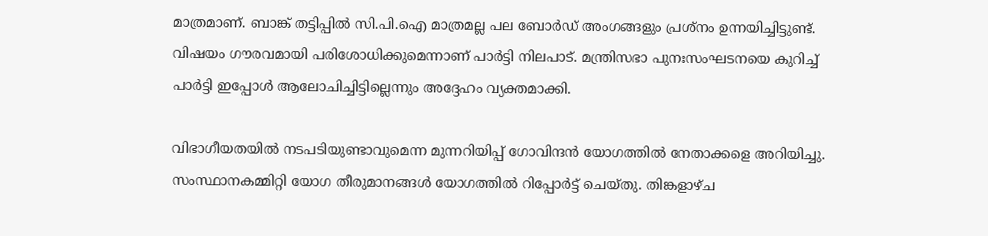മാത്രമാണ്. ബാങ്ക് തട്ടിപ്പില്‍ സി.പി.ഐ മാത്രമല്ല പല ബോര്‍ഡ് അംഗങ്ങളും പ്രശ്‌നം ഉന്നയിച്ചിട്ടുണ്ട്. വിഷയം ഗൗരവമായി പരിശോധിക്കുമെന്നാണ് പാര്‍ട്ടി നിലപാട്. മന്ത്രിസഭാ പുനഃസംഘടനയെ കുറിച്ച് പാര്‍ട്ടി ഇപ്പോള്‍ ആലോചിച്ചിട്ടില്ലെന്നും അദ്ദേഹം വ്യക്തമാക്കി.

വിഭാഗീയതയില്‍ നടപടിയുണ്ടാവുമെന്ന മുന്നറിയിപ്പ് ഗോവിന്ദന്‍ യോഗത്തില്‍ നേതാക്കളെ അറിയിച്ചു. സംസ്ഥാനകമ്മിറ്റി യോഗ തീരുമാനങ്ങള്‍ യോഗത്തില്‍ റിപ്പോര്‍ട്ട് ചെയ്തു. തിങ്കളാഴ്ച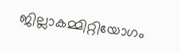ജില്ലാകമ്മിറ്റിയോഗം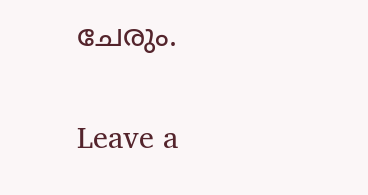ചേരും.

Leave a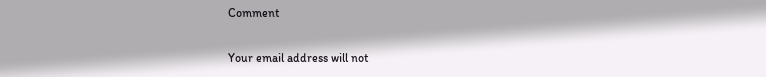Comment

Your email address will not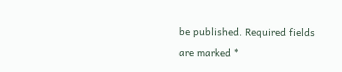be published. Required fields are marked *